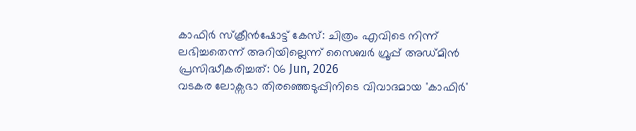കാഫിർ സ്ക്രീൻഷോട്ട് കേസ്: ചിത്രം എവിടെ നിന്ന് ലഭിച്ചതെന്ന് അറിയില്ലെന്ന് സൈബർ ഗ്രൂപ്പ് അഡ്മിൻ
പ്രസിദ്ധീകരിച്ചത്: 06 Jun, 2026
വടകര ലോക്സഭാ തിരഞ്ഞെടുപ്പിനിടെ വിവാദമായ 'കാഫിർ'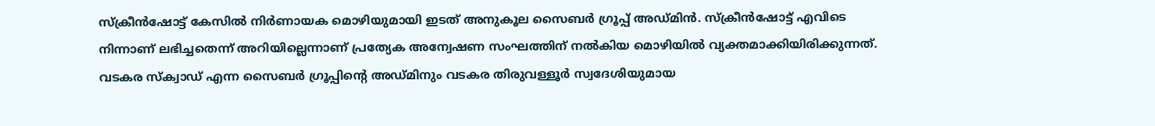സ്ക്രീൻഷോട്ട് കേസിൽ നിർണായക മൊഴിയുമായി ഇടത് അനുകൂല സൈബർ ഗ്രൂപ്പ് അഡ്മിൻ. സ്ക്രീൻഷോട്ട് എവിടെ നിന്നാണ് ലഭിച്ചതെന്ന് അറിയില്ലെന്നാണ് പ്രത്യേക അന്വേഷണ സംഘത്തിന് നൽകിയ മൊഴിയിൽ വ്യക്തമാക്കിയിരിക്കുന്നത്.
വടകര സ്ക്വാഡ് എന്ന സൈബർ ഗ്രൂപ്പിന്റെ അഡ്മിനും വടകര തിരുവള്ളൂർ സ്വദേശിയുമായ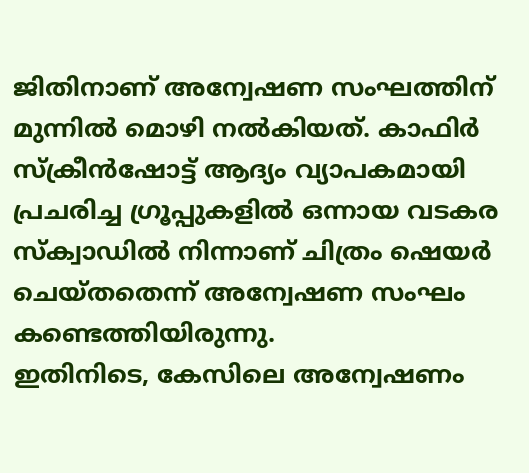ജിതിനാണ് അന്വേഷണ സംഘത്തിന് മുന്നിൽ മൊഴി നൽകിയത്. കാഫിർ സ്ക്രീൻഷോട്ട് ആദ്യം വ്യാപകമായി പ്രചരിച്ച ഗ്രൂപ്പുകളിൽ ഒന്നായ വടകര സ്ക്വാഡിൽ നിന്നാണ് ചിത്രം ഷെയർ ചെയ്തതെന്ന് അന്വേഷണ സംഘം കണ്ടെത്തിയിരുന്നു.
ഇതിനിടെ, കേസിലെ അന്വേഷണം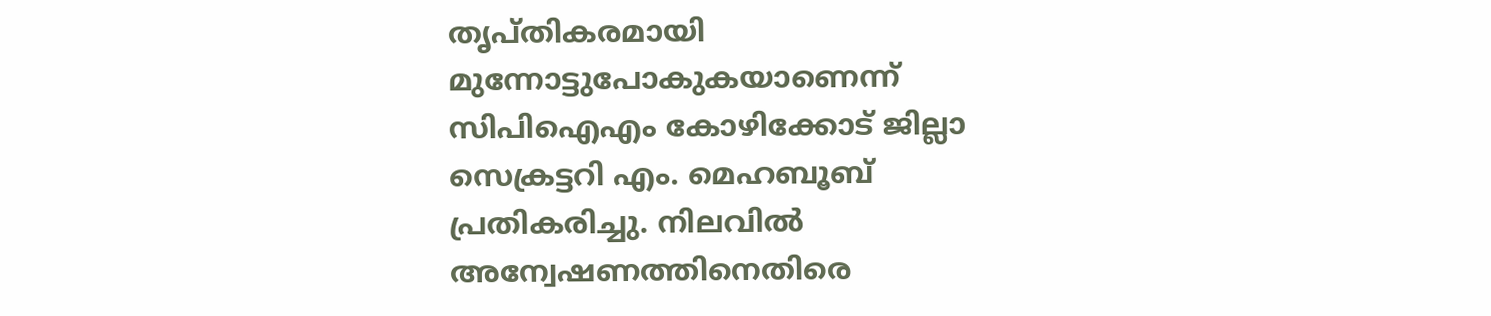തൃപ്തികരമായി മുന്നോട്ടുപോകുകയാണെന്ന് സിപിഐഎം കോഴിക്കോട് ജില്ലാ സെക്രട്ടറി എം. മെഹബൂബ് പ്രതികരിച്ചു. നിലവിൽ അന്വേഷണത്തിനെതിരെ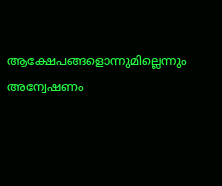ആക്ഷേപങ്ങളൊന്നുമില്ലെന്നും അന്വേഷണം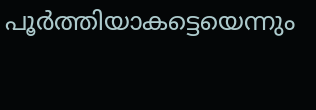പൂർത്തിയാകട്ടെയെന്നും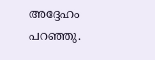അദ്ദേഹം പറഞ്ഞു.